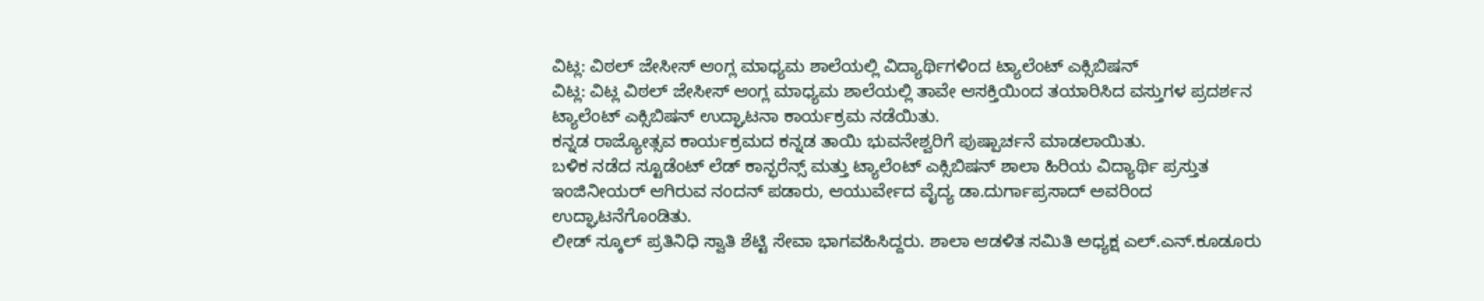ವಿಟ್ಲ: ವಿಠಲ್ ಜೇಸೀಸ್ ಆಂಗ್ಲ ಮಾಧ್ಯಮ ಶಾಲೆಯಲ್ಲಿ ವಿದ್ಯಾರ್ಥಿಗಳಿಂದ ಟ್ಯಾಲೆಂಟ್ ಎಕ್ಸಿಬಿಷನ್
ವಿಟ್ಲ: ವಿಟ್ಲ ವಿಠಲ್ ಜೇಸೀಸ್ ಆಂಗ್ಲ ಮಾಧ್ಯಮ ಶಾಲೆಯಲ್ಲಿ ತಾವೇ ಆಸಕ್ತಿಯಿಂದ ತಯಾರಿಸಿದ ವಸ್ತುಗಳ ಪ್ರದರ್ಶನ ಟ್ಯಾಲೆಂಟ್ ಎಕ್ಸಿಬಿಷನ್ ಉದ್ಘಾಟನಾ ಕಾರ್ಯಕ್ರಮ ನಡೆಯಿತು.
ಕನ್ನಡ ರಾಜ್ಯೋತ್ಸವ ಕಾರ್ಯಕ್ರಮದ ಕನ್ನಡ ತಾಯಿ ಭುವನೇಶ್ವರಿಗೆ ಪುಷ್ಪಾರ್ಚನೆ ಮಾಡಲಾಯಿತು.
ಬಳಿಕ ನಡೆದ ಸ್ಟೂಡೆಂಟ್ ಲೆಡ್ ಕಾನ್ಫರೆನ್ಸ್ ಮತ್ತು ಟ್ಯಾಲೆಂಟ್ ಎಕ್ಸಿಬಿಷನ್ ಶಾಲಾ ಹಿರಿಯ ವಿದ್ಯಾರ್ಥಿ ಪ್ರಸ್ತುತ ಇಂಜಿನೀಯರ್ ಆಗಿರುವ ನಂದನ್ ಪಡಾರು, ಆಯುರ್ವೇದ ವೈದ್ಯ ಡಾ.ದುರ್ಗಾಪ್ರಸಾದ್ ಅವರಿಂದ ಉದ್ಘಾಟನೆಗೊಂಡಿತು.
ಲೀಡ್ ಸ್ಕೂಲ್ ಪ್ರತಿನಿಧಿ ಸ್ವಾತಿ ಶೆಟ್ಟಿ ಸೇವಾ ಭಾಗವಹಿಸಿದ್ದರು. ಶಾಲಾ ಆಡಳಿತ ಸಮಿತಿ ಅಧ್ಯಕ್ಷ ಎಲ್.ಎನ್.ಕೂಡೂರು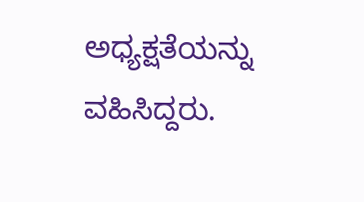ಅಧ್ಯಕ್ಷತೆಯನ್ನು ವಹಿಸಿದ್ದರು.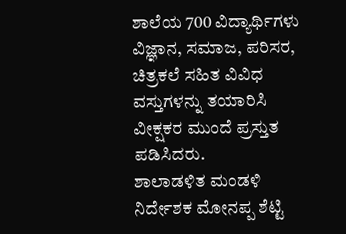ಶಾಲೆಯ 700 ವಿದ್ಯಾರ್ಥಿಗಳು ವಿಜ್ಞಾನ, ಸಮಾಜ, ಪರಿಸರ, ಚಿತ್ರಕಲೆ ಸಹಿತ ವಿವಿಧ ವಸ್ತುಗಳನ್ನು ತಯಾರಿಸಿ ವೀಕ್ಷಕರ ಮುಂದೆ ಪ್ರಸ್ತುತ ಪಡಿಸಿದರು.
ಶಾಲಾಡಳಿತ ಮಂಡಳಿ ನಿರ್ದೇಶಕ ಮೋನಪ್ಪ ಶೆಟ್ಟಿ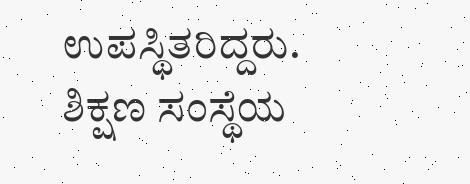ಉಪಸ್ಥಿತರಿದ್ದರು.
ಶಿಕ್ಷಣ ಸಂಸ್ಥೆಯ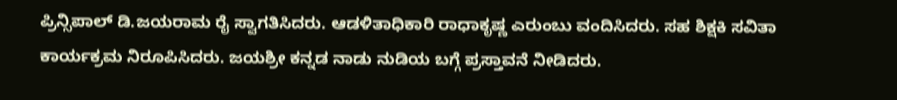ಪ್ರಿನ್ಸಿಪಾಲ್ ಡಿ.ಜಯರಾಮ ರೈ ಸ್ವಾಗತಿಸಿದರು. ಆಡಳಿತಾಧಿಕಾರಿ ರಾಧಾಕೃಷ್ಣ ಎರುಂಬು ವಂದಿಸಿದರು. ಸಹ ಶಿಕ್ಷಕಿ ಸವಿತಾ ಕಾರ್ಯಕ್ರಮ ನಿರೂಪಿಸಿದರು. ಜಯಶ್ರೀ ಕನ್ನಡ ನಾಡು ನುಡಿಯ ಬಗ್ಗೆ ಪ್ರಸ್ತಾವನೆ ನೀಡಿದರು.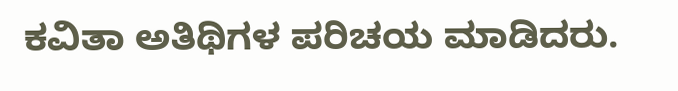ಕವಿತಾ ಅತಿಥಿಗಳ ಪರಿಚಯ ಮಾಡಿದರು.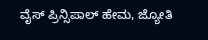ವೈಸ್ ಪ್ರಿನ್ಸಿಪಾಲ್ ಹೇಮ, ಜ್ಯೋತಿ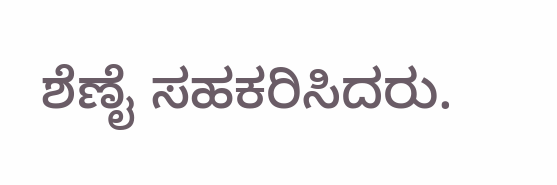ಶೆಣೈ ಸಹಕರಿಸಿದರು.